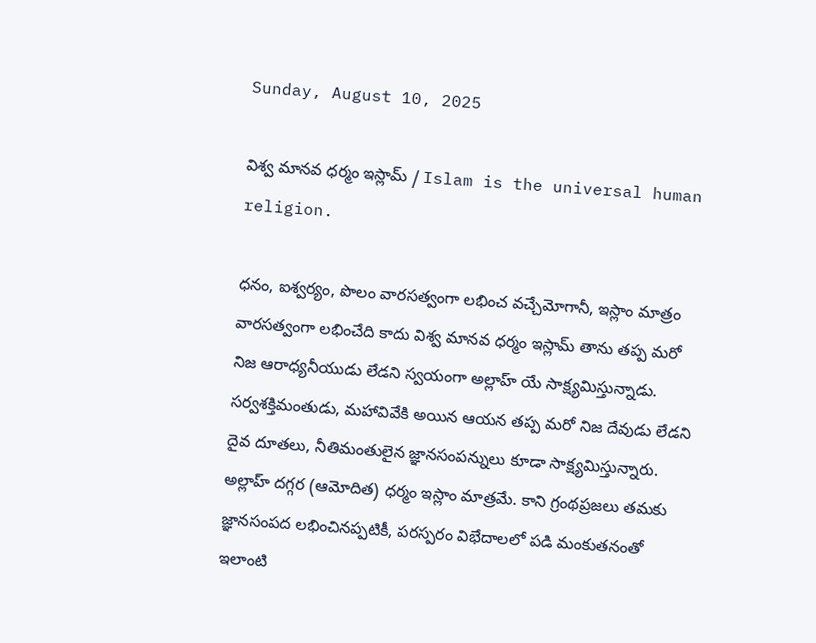Sunday, August 10, 2025

విశ్వ మానవ ధర్మం ఇస్లామ్ / Islam is the universal human religion.

ధనం, ఐశ్వర్యం, పొలం వారసత్వంగా లభించ వచ్చేమోగానీ, ఇస్లాం మాత్రం వారసత్వంగా లభించేది కాదు విశ్వ మానవ ధర్మం ఇస్లామ్ తాను తప్ప మరో నిజ ఆరాధ్యనీయుడు లేడని స్వయంగా అల్లాహ్ యే సాక్ష్యమిస్తున్నాడు. సర్వశక్తిమంతుడు, మహావివేకి అయిన ఆయన తప్ప మరో నిజ దేవుడు లేడని దైవ దూతలు, నీతిమంతులైన జ్ఞానసంపన్నులు కూడా సాక్ష్యమిస్తున్నారు. అల్లాహ్ దగ్గర (ఆమోదిత) ధర్మం ఇస్లాం మాత్రమే. కాని గ్రంథప్రజలు తమకు జ్ఞానసంపద లభించినప్పటికీ, పరస్పరం విభేదాలలో పడి మంకుతనంతో ఇలాంటి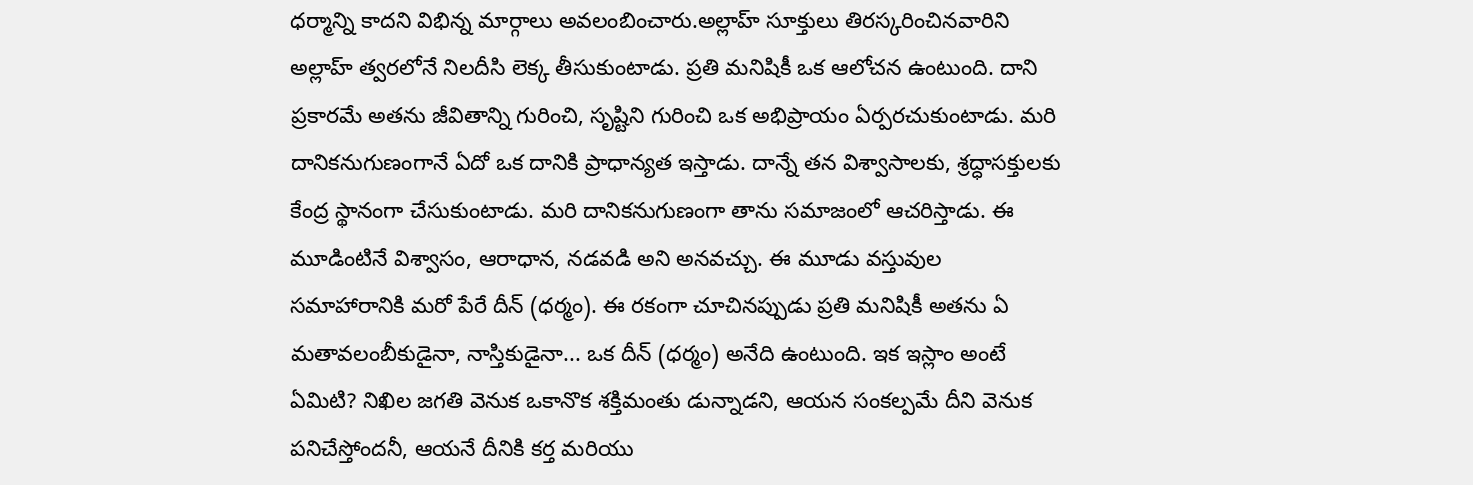ధర్మాన్ని కాదని విభిన్న మార్గాలు అవలంబించారు.అల్లాహ్ సూక్తులు తిరస్కరించినవారిని అల్లాహ్ త్వరలోనే నిలదీసి లెక్క తీసుకుంటాడు. ప్రతి మనిషికీ ఒక ఆలోచన ఉంటుంది. దాని ప్రకారమే అతను జీవితాన్ని గురించి, సృష్టిని గురించి ఒక అభిప్రాయం ఏర్పరచుకుంటాడు. మరి దానికనుగుణంగానే ఏదో ఒక దానికి ప్రాధాన్యత ఇస్తాడు. దాన్నే తన విశ్వాసాలకు, శ్రద్ధాసక్తులకు కేంద్ర స్థానంగా చేసుకుంటాడు. మరి దానికనుగుణంగా తాను సమాజంలో ఆచరిస్తాడు. ఈ మూడింటినే విశ్వాసం, ఆరాధాన, నడవడి అని అనవచ్చు. ఈ మూడు వస్తువుల సమాహారానికి మరో పేరే దీన్ (ధర్మం). ఈ రకంగా చూచినప్పుడు ప్రతి మనిషికీ అతను ఏ మతావలంబీకుడైనా, నాస్తికుడైనా... ఒక దీన్ (ధర్మం) అనేది ఉంటుంది. ఇక ఇస్లాం అంటే ఏమిటి? నిఖిల జగతి వెనుక ఒకానొక శక్తిమంతు డున్నాడని, ఆయన సంకల్పమే దీని వెనుక పనిచేస్తోందనీ, ఆయనే దీనికి కర్త మరియు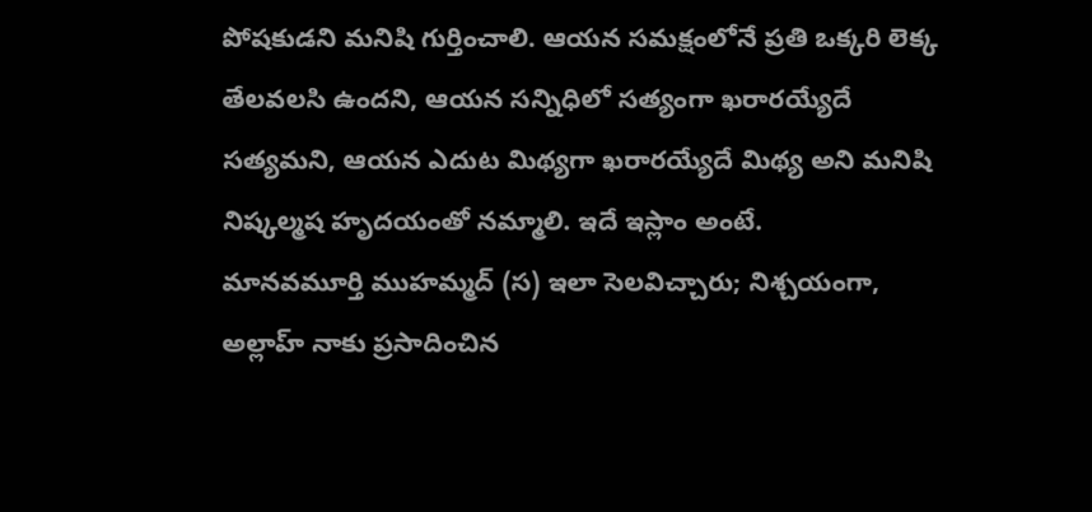పోషకుడని మనిషి గుర్తించాలి. ఆయన సమక్షంలోనే ప్రతి ఒక్కరి లెక్క తేలవలసి ఉందని, ఆయన సన్నిధిలో సత్యంగా ఖరారయ్యేదే సత్యమని, ఆయన ఎదుట మిథ్యగా ఖరారయ్యేదే మిథ్య అని మనిషి నిష్కల్మష హృదయంతో నమ్మాలి. ఇదే ఇస్లాం అంటే.
మానవమూర్తి ముహమ్మద్ (స) ఇలా సెలవిచ్చారు; నిశ్చయంగా, అల్లాహ్ నాకు ప్రసాదించిన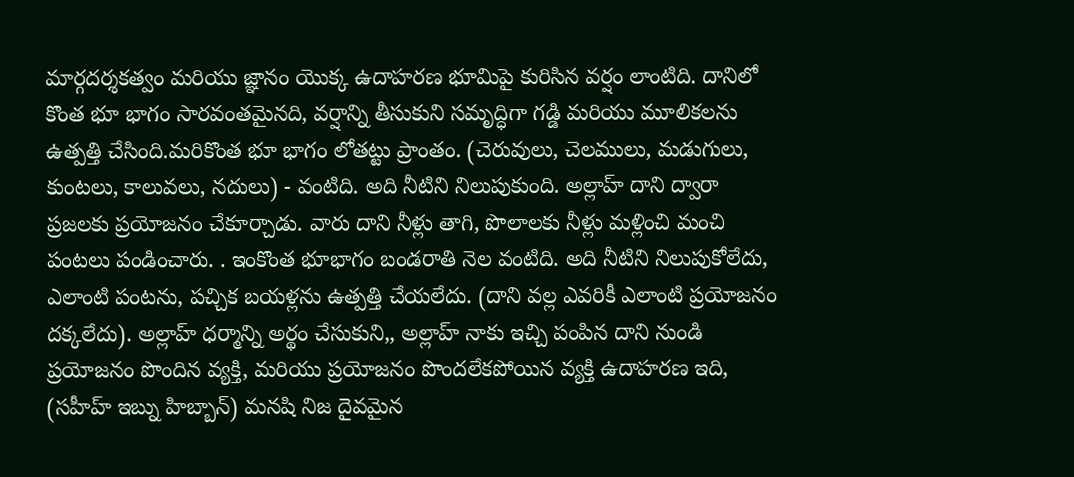మార్గదర్శకత్వం మరియు జ్ఞానం యొక్క ఉదాహరణ భూమిపై కురిసిన వర్షం లాంటిది. దానిలో కొంత భూ భాగం సారవంతమైనది, వర్షాన్ని తీసుకుని సమృద్ధిగా గడ్డి మరియు మూలికలను ఉత్పత్తి చేసింది.మరికొంత భూ భాగం లోతట్టు ప్రాంతం. (చెరువులు, చెలములు, మడుగులు, కుంటలు, కాలువలు, నదులు) - వంటిది. అది నీటిని నిలుపుకుంది. అల్లాహ్ దాని ద్వారా ప్రజలకు ప్రయోజనం చేకూర్చాడు. వారు దాని నీళ్లు తాగి, పొలాలకు నీళ్లు మళ్లించి మంచి పంటలు పండించారు. . ఇంకొంత భూభాగం బండరాతి నెల వంటిది. అది నీటిని నిలుపుకోలేదు, ఎలాంటి పంటను, పచ్చిక బయళ్లను ఉత్పత్తి చేయలేదు. (దాని వల్ల ఎవరికీ ఎలాంటి ప్రయోజనం దక్కలేదు). అల్లాహ్ ధర్మాన్ని అర్థం చేసుకుని,, అల్లాహ్ నాకు ఇచ్చి పంపిన దాని నుండి ప్రయోజనం పొందిన వ్యక్తి, మరియు ప్రయోజనం పొందలేకపోయిన వ్యక్తి ఉదాహరణ ఇది, (సహీహ్ ఇబ్ను హిబ్బాన్) మనషి నిజ దైవమైన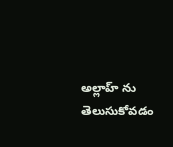అల్లాహ్ ను తెలుసుకోవడం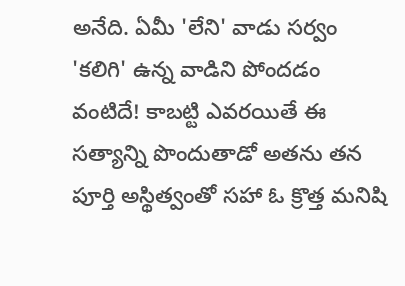అనేది. ఏమీ 'లేని' వాడు సర్వం 'కలిగి' ఉన్న వాడిని పోందడం వంటిదే! కాబట్టి ఎవరయితే ఈ సత్యాన్ని పొందుతాడో అతను తన పూర్తి అస్థిత్వంతో సహా ఓ క్రొత్త మనిషి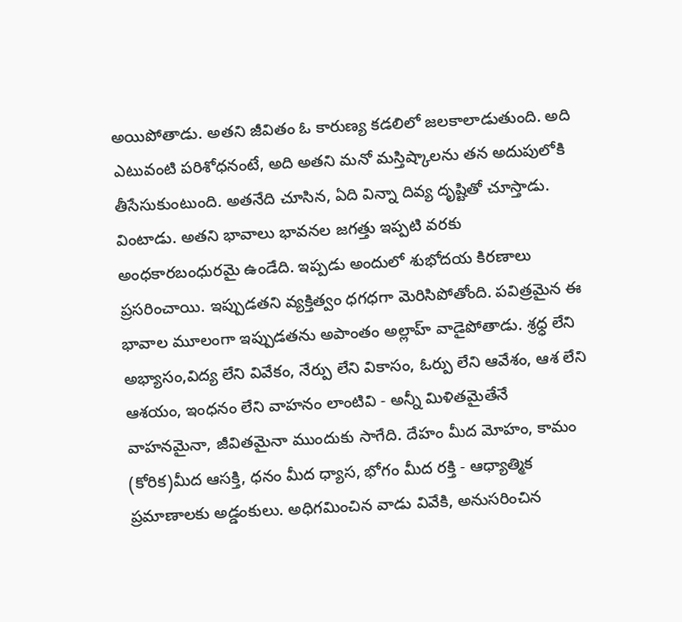అయిపోతాడు. అతని జీవితం ఓ కారుణ్య కడలిలో జలకాలాడుతుంది. అది ఎటువంటి పరిశోధనంటే, అది అతని మనో మస్తిష్కాలను తన అదుపులోకి తీసేసుకుంటుంది. అతనేది చూసిన, ఏది విన్నా దివ్య దృష్టితో చూస్తాడు. వింటాడు. అతని భావాలు భావనల జగత్తు ఇప్పటి వరకు అంధకారబంధురమై ఉండేది. ఇప్పడు అందులో శుభోదయ కిరణాలు ప్రసరించాయి. ఇప్పుడతని వ్యక్తిత్వం ధగధగా మెరిసిపోతోంది. పవిత్రమైన ఈ భావాల మూలంగా ఇప్పుడతను అపాంతం అల్లాహ్ వాడైపోతాడు. శ్రధ్ధ లేని అభ్యాసం,విద్య లేని వివేకం, నేర్పు లేని వికాసం, ఓర్పు లేని ఆవేశం, ఆశ లేని ఆశయం, ఇంధనం లేని వాహనం లాంటివి - అన్నీ మిళితమైతేనే వాహనమైనా, జీవితమైనా ముందుకు సాగేది. దేహం మీద మోహం, కామం (కోరిక)మీద ఆసక్తి, ధనం మీద ధ్యాస, భోగం మీద రక్తి - ఆధ్యాత్మిక ప్రమాణాలకు అడ్డంకులు. అధిగమించిన వాడు వివేకి, అనుసరించిన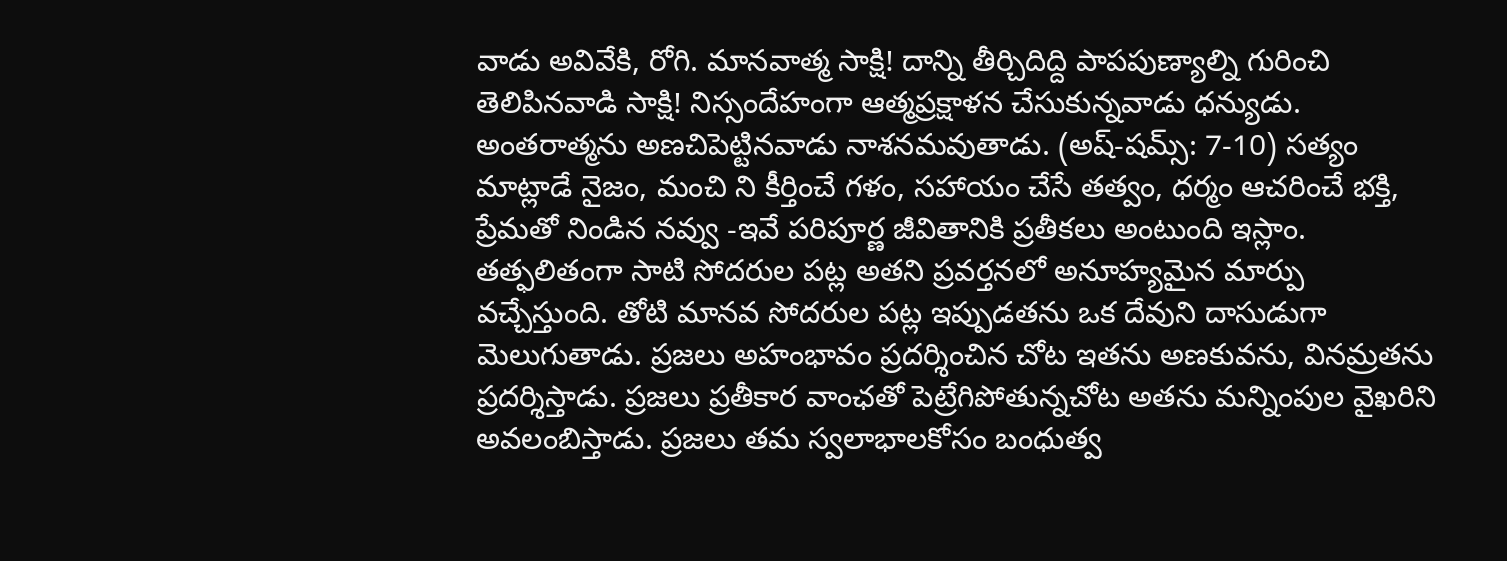వాడు అవివేకి, రోగి. మానవాత్మ సాక్షి! దాన్ని తీర్చిదిద్ది పాపపుణ్యాల్ని గురించి తెలిపినవాడి సాక్షి! నిస్సందేహంగా ఆత్మప్రక్షాళన చేసుకున్నవాడు ధన్యుడు. అంతరాత్మను అణచిపెట్టినవాడు నాశనమవుతాడు. (అష్-షమ్స్: 7-10) సత్యం మాట్లాడే నైజం, మంచి ని కీర్తించే గళం, సహాయం చేసే తత్వం, ధర్మం ఆచరించే భక్తి, ప్రేమతో నిండిన నవ్వు -ఇవే పరిపూర్ణ జీవితానికి ప్రతీకలు అంటుంది ఇస్లాం. తత్ఫలితంగా సాటి సోదరుల పట్ల అతని ప్రవర్తనలో అనూహ్యమైన మార్పు వచ్చేస్తుంది. తోటి మానవ సోదరుల పట్ల ఇప్పుడతను ఒక దేవుని దాసుడుగా మెలుగుతాడు. ప్రజలు అహంభావం ప్రదర్శించిన చోట ఇతను అణకువను, వినమ్రతను ప్రదర్శిస్తాడు. ప్రజలు ప్రతీకార వాంఛతో పెట్రేగిపోతున్నచోట అతను మన్నింపుల వైఖరిని అవలంబిస్తాడు. ప్రజలు తమ స్వలాభాలకోసం బంధుత్వ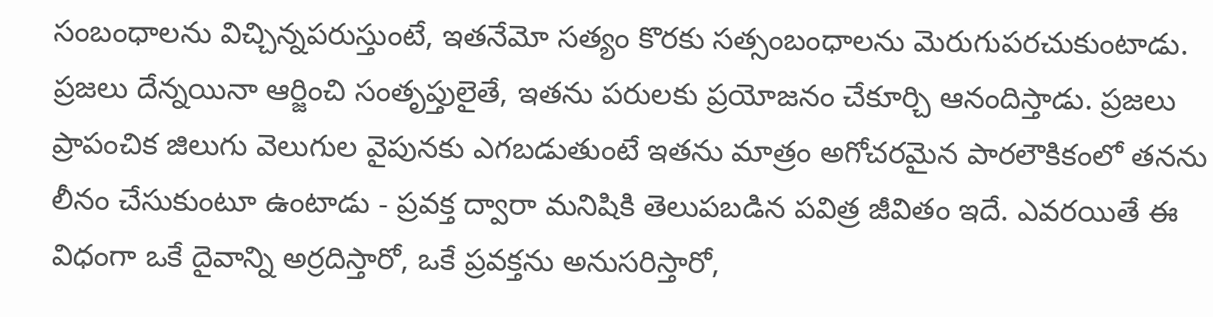సంబంధాలను విచ్చిన్నపరుస్తుంటే, ఇతనేమో సత్యం కొరకు సత్సంబంధాలను మెరుగుపరచుకుంటాడు. ప్రజలు దేన్నయినా ఆర్జించి సంతృప్తులైతే, ఇతను పరులకు ప్రయోజనం చేకూర్చి ఆనందిస్తాడు. ప్రజలు ప్రాపంచిక జిలుగు వెలుగుల వైపునకు ఎగబడుతుంటే ఇతను మాత్రం అగోచరమైన పారలౌకికంలో తనను లీనం చేసుకుంటూ ఉంటాడు - ప్రవక్త ద్వారా మనిషికి తెలుపబడిన పవిత్ర జీవితం ఇదే. ఎవరయితే ఈ విధంగా ఒకే దైవాన్ని అర్రదిస్తారో, ఒకే ప్రవక్తను అనుసరిస్తారో,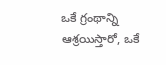ఒకే గ్రంథాన్ని ఆశ్రయిస్తారో, ఒకే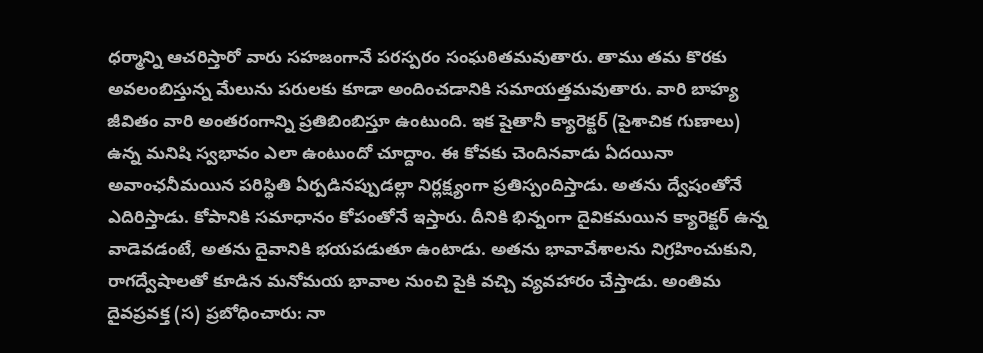ధర్మాన్ని ఆచరిస్తారో వారు సహజంగానే పరస్పరం సంఘఠితమవుతారు. తాము తమ కొరకు అవలంబిస్తున్న మేలును పరులకు కూడా అందించడానికి సమాయత్తమవుతారు. వారి బాహ్య జీవితం వారి అంతరంగాన్ని ప్రతిబింబిస్తూ ఉంటుంది. ఇక షైతానీ క్యారెక్టర్ (పైశాచిక గుణాలు) ఉన్న మనిషి స్వభావం ఎలా ఉంటుందో చూద్దాం. ఈ కోవకు చెందినవాడు ఏదయినా అవాంఛనీమయిన పరిస్థితి ఏర్పడినప్పుడల్లా నిర్లక్ష్యంగా ప్రతిస్పందిస్తాడు. అతను ద్వేషంతోనే ఎదిరిస్తాడు. కోపానికి సమాధానం కోపంతోనే ఇస్తారు. దీనికి భిన్నంగా దైవికమయిన క్యారెక్టర్ ఉన్న వాడెవడంటే, అతను దైవానికి భయపడుతూ ఉంటాడు. అతను భావావేశాలను నిగ్రహించుకుని, రాగద్వేషాలతో కూడిన మనోమయ భావాల నుంచి పైకి వచ్చి వ్యవహారం చేస్తాడు. అంతిమ దైవప్రవక్త (స) ప్రబోధించారు: నా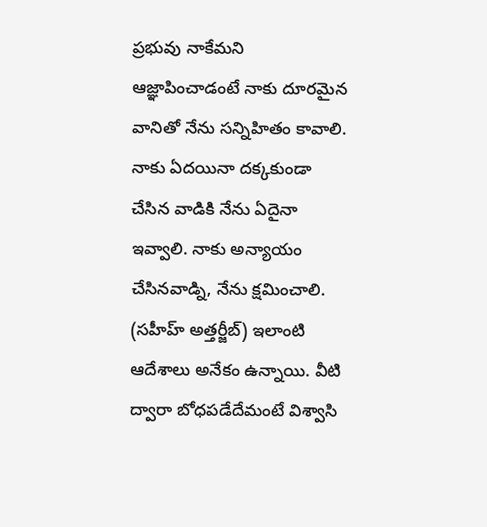ప్రభువు నాకేమని ఆజ్ఞాపించాడంటే నాకు దూరమైన వానితో నేను సన్నిహితం కావాలి. నాకు ఏదయినా దక్కకుండా చేసిన వాడికి నేను ఏదైనా ఇవ్వాలి. నాకు అన్యాయం చేసినవాడ్ని, నేను క్షమించాలి. (సహీహ్ అత్తర్జీబ్) ఇలాంటి ఆదేశాలు అనేకం ఉన్నాయి. వీటి ద్వారా బోధపడేదేమంటే విశ్వాసి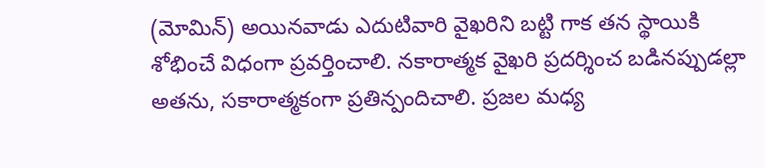(మోమిన్) అయినవాడు ఎదుటివారి వైఖరిని బట్టి గాక తన స్థాయికి శోభించే విధంగా ప్రవర్తించాలి. నకారాత్మక వైఖరి ప్రదర్శించ బడినప్పుడల్లా అతను, సకారాత్మకంగా ప్రతిన్పందిచాలి. ప్రజల మధ్య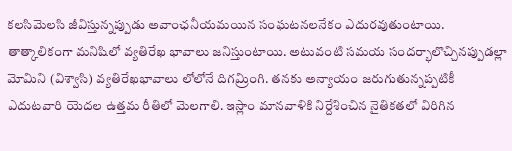కలసిమెలసి జీవిస్తున్నప్పుడు అవాంఛనీయమయిన సంఘటనలనేకం ఎదురవుతుంటాయి. తాత్కాలికంగా మనిషిలో వ్యతిరేఖ భావాలు జనిస్తుంటాయి. అటువంటి సమయ సందర్భాలొచ్చినప్పుడల్లా మోమిని (విశ్వాసి) వ్యతిరేఖభావాలు లోలోనే దిగమ్రింగి. తనకు అన్యాయం జరుగుతున్నప్పటికీ ఎదుటవారి యెదల ఉత్తమ రీతిలో మెలగాలి. ఇస్లాం మానవాళికి నిర్దేశించిన నైతికతలో విరిగిన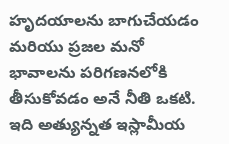హృదయాలను బాగుచేయడం మరియు ప్రజల మనో భావాలను పరిగణనలోకి తీసుకోవడం అనే నీతి ఒకటి. ఇది అత్యున్నత ఇస్లామీయ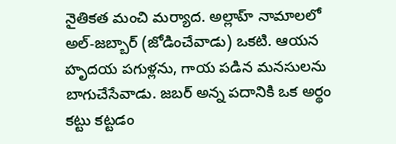నైతికత మంచి మర్యాద. అల్లాహ్ నామాలలో అల్-జబ్బార్ (జోడించేవాడు) ఒకటి. ఆయన హృదయ పగుళ్లను, గాయ పడిన మనసులను బాగుచేసేవాడు. జబర్ అన్న పదానికి ఒక అర్థం కట్టు కట్టడం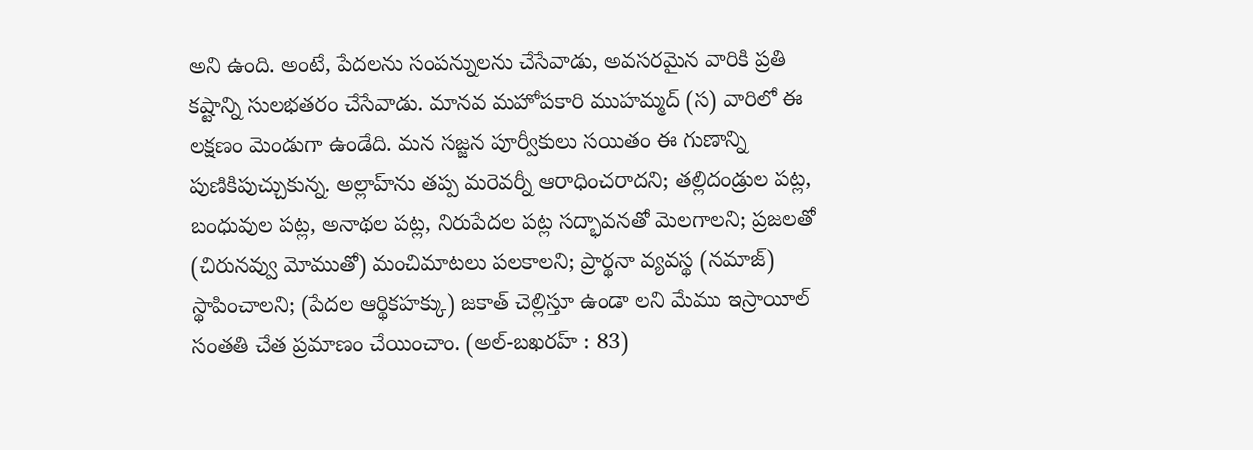అని ఉంది. అంటే, పేదలను సంపన్నులను చేసేవాడు, అవసరమైన వారికి ప్రతి కష్టాన్ని సులభతరం చేసేవాడు. మానవ మహోపకారి ముహమ్మద్ (స) వారిలో ఈ లక్షణం మెండుగా ఉండేది. మన సజ్జన పూర్వీకులు సయితం ఈ గుణాన్ని పుణికిపుచ్చుకున్న. అల్లాహ్‌ను తప్ప మరెవర్నీ ఆరాధించరాదని; తల్లిదండ్రుల పట్ల, బంధువుల పట్ల, అనాథల పట్ల, నిరుపేదల పట్ల సద్భావనతో మెలగాలని; ప్రజలతో (చిరునవ్వు మోముతో) మంచిమాటలు పలకాలని; ప్రార్థనా వ్యవస్థ (నమాజ్‌) స్థాపించాలని; (పేదల ఆర్థికహక్కు) జకాత్‌ చెల్లిస్తూ ఉండా లని మేము ఇస్రాయీల్‌ సంతతి చేత ప్రమాణం చేయించాం. (అల్-బఖరహ్ : 83)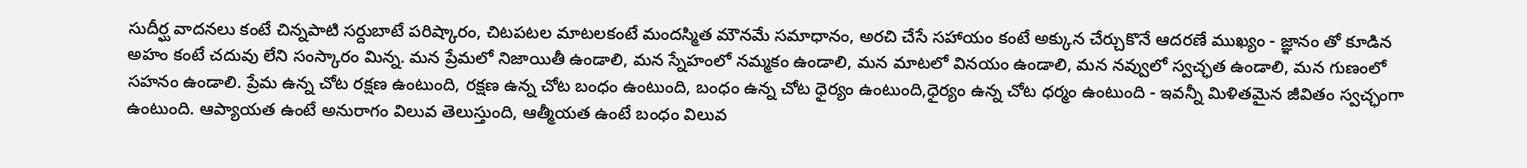సుదీర్ఘ వాదనలు కంటే చిన్నపాటి సర్దుబాటే పరిష్కారం, చిటపటల మాటలకంటే మందస్మిత మౌనమే సమాధానం, అరచి చేసే సహాయం కంటే అక్కున చేర్చుకొనే ఆదరణే ముఖ్యం - జ్ఞానం తో కూడిన అహం కంటే చదువు లేని సంస్కారం మిన్న. మన ప్రేమలో నిజాయితీ ఉండాలి, మన స్నేహంలో నమ్మకం ఉండాలి, మన మాటలో వినయం ఉండాలి, మన నవ్వులో స్వచ్ఛత ఉండాలి, మన గుణంలో సహనం ఉండాలి. ప్రేమ ఉన్న చోట రక్షణ ఉంటుంది, రక్షణ ఉన్న చోట బంధం ఉంటుంది, బంధం ఉన్న చోట ధైర్యం ఉంటుంది,ధైర్యం ఉన్న చోట ధర్మం ఉంటుంది - ఇవన్నీ మిళితమైన జీవితం స్వచ్ఛంగా ఉంటుంది. ఆప్యాయత ఉంటే అనురాగం విలువ తెలుస్తుంది, ఆత్మీయత ఉంటే బంధం విలువ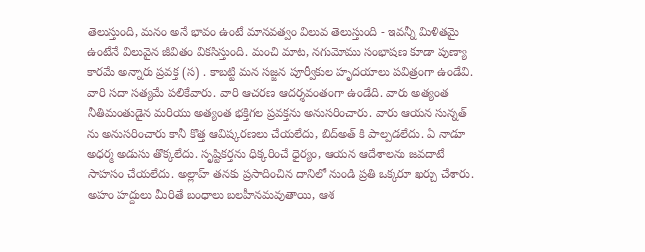తెలుస్తుంది, మనం అనే భావం ఉంటే మానవత్వం విలువ తెలుస్తుంది - ఇవన్నీ మిళితమై ఉంటేనే విలువైన జీవితం వికసిస్తుంది. మంచి మాట, నగుమోము సంభాషణ కూడా పుణ్యా కారమే అన్నారు ప్రవక్త (స) . కాబట్టి మన సజ్జన పూర్వీకుల హృదయాలు పవిత్రంగా ఉండేవి. వారి సదా సత్యమే పలికేవారు. వారి ఆచరణ ఆదర్శవంతంగా ఉండేది. వారు అత్యంత నీతిమంతుడైన మరియు అత్యంత భక్తిగల ప్రవక్తను అనుసరించారు. వారు ఆయన సున్నత్ ను అనుసరించారు కానీ కొత్త ఆవిష్కరణలు చేయలేదు, బిద్అత్ కి పాల్పడలేదు. ఏ నాడూ అధర్మ అడుసు తొక్కలేదు. సృష్టికర్తను ధిక్కరించే ధైర్యం, ఆయన ఆదేశాలను జవదాటే సాహసం చేయలేదు. అల్లాహ్ తనకు ప్రసాదించిన దానిలో నుండి ప్రతి ఒక్కరూ ఖర్చు చేశారు. అహం హద్దులు మీరితే బంధాలు బలహీనమవుతాయి, ఆశ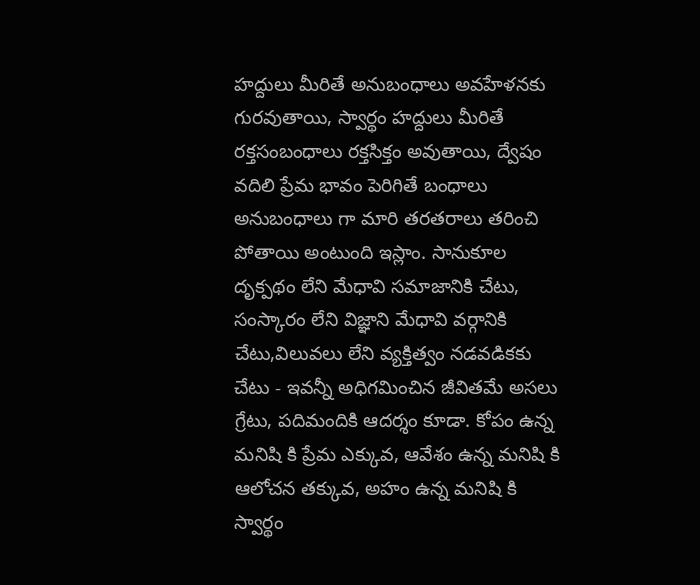హద్దులు మీరితే అనుబంధాలు అవహేళనకు గురవుతాయి, స్వార్థం హద్దులు మీరితే రక్తసంబంధాలు రక్తసిక్తం అవుతాయి, ద్వేషం వదిలి ప్రేమ భావం పెరిగితే బంధాలు అనుబంధాలు గా మారి తరతరాలు తరించి పోతాయి అంటుంది ఇస్లాం. సానుకూల దృక్పథం లేని మేధావి సమాజానికి చేటు, సంస్కారం లేని విజ్ఞాని మేధావి వర్గానికి చేటు,విలువలు లేని వ్యక్తిత్వం నడవడికకు చేటు - ఇవన్నీ అధిగమించిన జీవితమే అసలు గ్రేటు, పదిమందికి ఆదర్శం కూడా. కోపం ఉన్న మనిషి కి ప్రేమ ఎక్కువ, ఆవేశం ఉన్న మనిషి కి ఆలోచన తక్కువ, అహం ఉన్న మనిషి కి స్వార్థం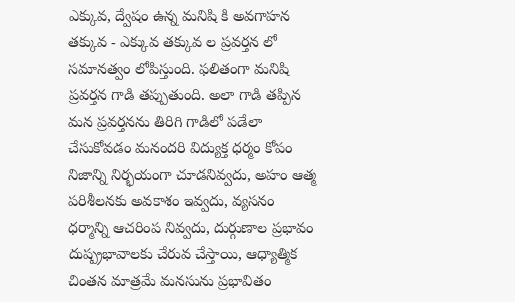ఎక్కువ, ద్వేషం ఉన్న మనిషి కి అవగాహన తక్కువ - ఎక్కువ తక్కువ ల ప్రవర్తన లో సమానత్వం లోపిస్తుంది. ఫలితంగా మనిషి ప్రవర్తన గాడి తప్పుతుంది. అలా గాడి తప్పిన మన ప్రవర్తనను తిరిగి గాడిలో పడేలా చేసుకోవడం మనందరి విద్యుక్త ధర్మం కోపం నిజాన్ని నిర్భయంగా చూడనివ్వదు, అహం ఆత్మ పరిశీలనకు అవకాశం ఇవ్వదు, వ్యసనం ధర్మాన్ని ఆచరింప నివ్వదు, దుర్గుణాల ప్రభావం దుష్ప్రభావాలకు చేరువ చేస్తాయి, ఆధ్యాత్మిక చింతన మాత్రమే మనసును ప్రభావితం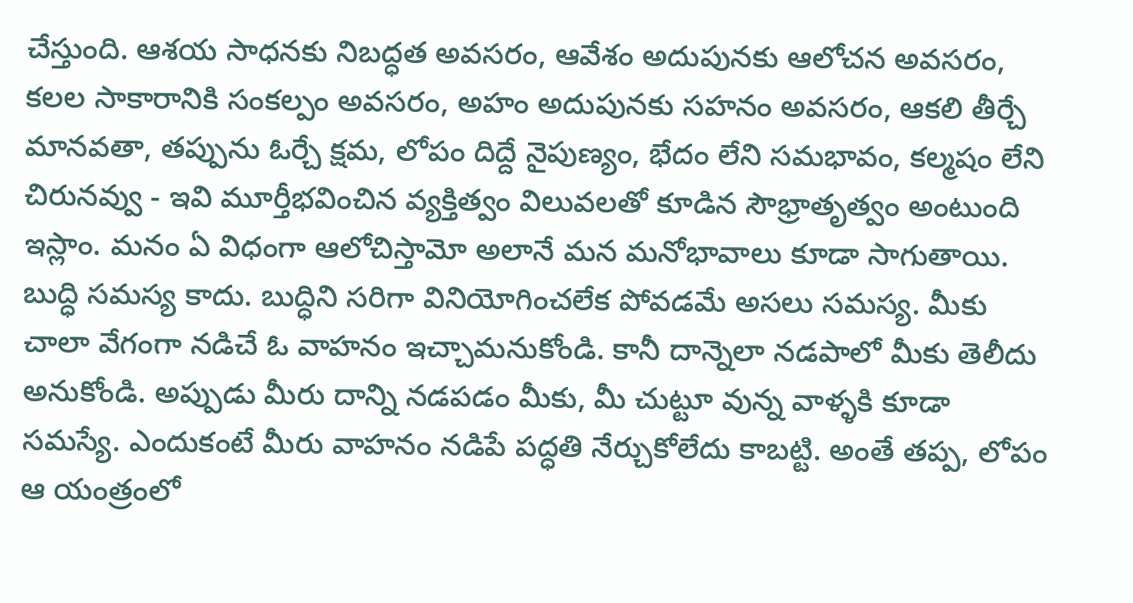చేస్తుంది. ఆశయ సాధనకు నిబద్ధత అవసరం, ఆవేశం అదుపునకు ఆలోచన అవసరం, కలల సాకారానికి సంకల్పం అవసరం, అహం అదుపునకు సహనం అవసరం, ఆకలి తీర్చే మానవతా, తప్పును ఓర్చే క్షమ, లోపం దిద్దే నైపుణ్యం, భేదం లేని సమభావం, కల్మషం లేని చిరునవ్వు - ఇవి మూర్తీభవించిన వ్యక్తిత్వం విలువలతో కూడిన సౌభ్రాతృత్వం అంటుంది ఇస్లాం. మనం ఏ విధంగా ఆలోచిస్తామో అలానే మన మనోభావాలు కూడా సాగుతాయి. బుద్ధి సమస్య కాదు. బుద్ధిని సరిగా వినియోగించలేక పోవడమే అసలు సమస్య. మీకు చాలా వేగంగా నడిచే ఓ వాహనం ఇచ్చామనుకోండి. కానీ దాన్నెలా నడపాలో మీకు తెలీదు అనుకోండి. అప్పుడు మీరు దాన్ని నడపడం మీకు, మీ చుట్టూ వున్న వాళ్ళకి కూడా సమస్యే. ఎందుకంటే మీరు వాహనం నడిపే పద్ధతి నేర్చుకోలేదు కాబట్టి. అంతే తప్ప, లోపం ఆ యంత్రంలో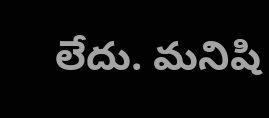లేదు. మనిషి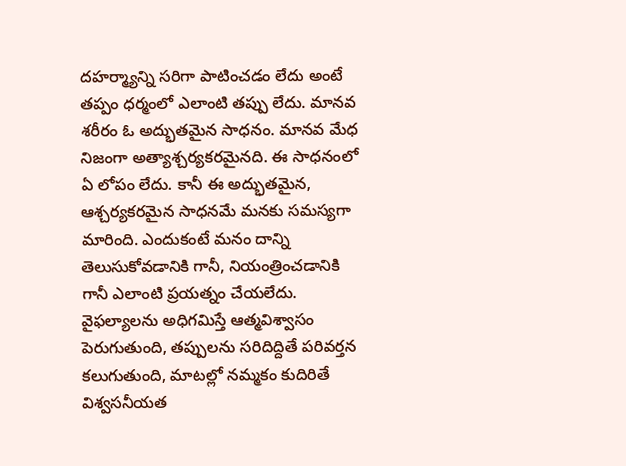దహర్మ్యాన్ని సరిగా పాటించడం లేదు అంటే తప్పం ధర్మంలో ఎలాంటి తప్పు లేదు. మానవ శరీరం ఓ అద్భుతమైన సాధనం. మానవ మేధ నిజంగా అత్యాశ్చర్యకరమైనది. ఈ సాధనంలో ఏ లోపం లేదు. కానీ ఈ అద్భుతమైన, ఆశ్చర్యకరమైన సాధనమే మనకు సమస్యగా మారింది. ఎందుకంటే మనం దాన్ని తెలుసుకోవడానికి గానీ, నియంత్రించడానికి గానీ ఎలాంటి ప్రయత్నం చేయలేదు. వైఫల్యాలను అధిగమిస్తే ఆత్మవిశ్వాసం పెరుగుతుంది, తప్పులను సరిదిద్దితే పరివర్తన కలుగుతుంది, మాటల్లో నమ్మకం కుదిరితే విశ్వసనీయత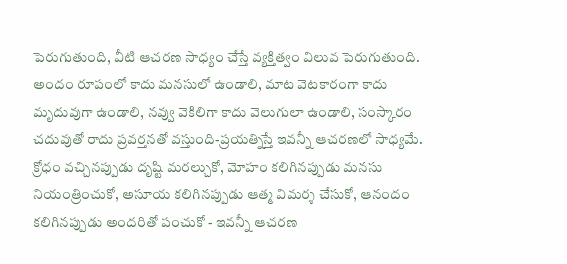పెరుగుతుంది, వీటి ఆచరణ సాధ్యం చేస్తే వ్యక్తిత్వం విలువ పెరుగుతుంది. అందం రూపంలో కాదు మనసులో ఉండాలి, మాట వెటకారంగా కాదు మృదువుగా ఉండాలి, నవ్వు వెకిలిగా కాదు వెలుగులా ఉండాలి, సంస్కారం చదువుతో రాదు ప్రవర్తనతో వస్తుంది-ప్రయత్నిస్తే ఇవన్నీ ఆచరణలో సాధ్యమే. క్రోధం వచ్చినప్పుడు దృష్టి మరల్చుకో, మోహం కలిగినప్పుడు మనసు నియంత్రించుకో, అసూయ కలిగినప్పుడు ఆత్మ విమర్శ చేసుకో, ఆనందం కలిగినప్పుడు అందరితో పంచుకో - ఇవన్నీ ఆచరణ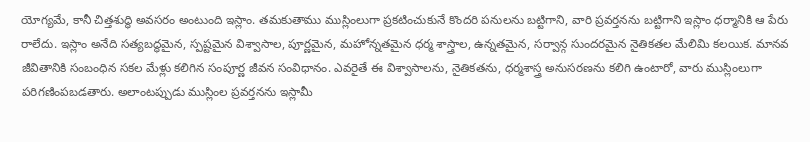యోగ్యమే, కానీ చిత్తశుద్ధి అవసరం అంటుంది ఇస్లాం. తమకుతాము ముస్లింలుగా ప్రకటించుకునే కొందరి పనులను బట్టిగాని, వారి ప్రవర్తనను బట్టిగాని ఇస్లాం ధర్మానికి ఆ పేరు రాలేదు. ఇస్లాం అనేది సత్యబద్ధమైన, స్పష్టమైన విశ్వాసాల, పూర్ణమైన, మహోన్నతమైన ధర్మ శాస్త్రాల, ఉన్నతమైన, సర్వాన్గ సుందరమైన నైతికతల మేలిమి కలయిక. మానవ జీవితానికి సంబంధిన సకల మేళ్లు కలిగిన సంపూర్ణ జీవన సంవిధానం. ఎవరైతే ఈ విశ్వాసాలను, నైతికతను, ధర్మశాస్త్ర అనుసరణను కలిగి ఉంటారో, వారు ముస్లింలుగా పరిగణింపబడతారు. అలాంటప్పుడు ముస్లింల ప్రవర్తనను ఇస్లామీ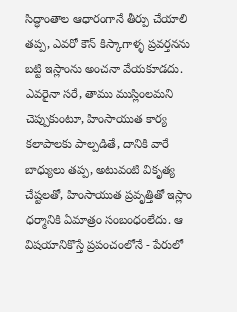సిద్ధాంతాల ఆధారంగానే తీర్పు చేయాలి తప్ప, ఎవరో కౌన్ కిస్కాగాళ్ళ ప్రవర్తనను బట్టి ఇస్లాంను అంచనా వేయకూడదు. ఎవరైనా సరే, తాము ముస్లింలమని చెప్పుకుంటూ, హింసాయుత కార్య కలాపాలకు పాల్పడితే, దానికి వారే బాధ్యులు తప్ప, అటువంటి వికృత్య చేష్టలతో, హింసాయుత ప్రవృత్తితో ఇస్లాం ధర్మానికి ఏమాత్రం సంబంధంలేదు. ఆ విషయానికొస్తే ప్రపంచంలోనే - పేరులో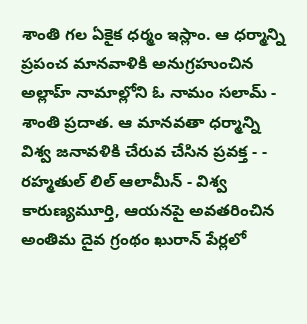శాంతి గల ఏకైక ధర్మం ఇస్లాం. ఆ ధర్మాన్ని ప్రపంచ మానవాళికి అనుగ్రహుంచిన అల్లాహ్ నామాల్లోని ఓ నామం సలామ్ - శాంతి ప్రదాత. ఆ మానవతా ధర్మాన్ని విశ్వ జనావళికి చేరువ చేసిన ప్రవక్త - - రహ్మతుల్ లిల్ ఆలామీన్ - విశ్వ కారుణ్యమూర్తి, ఆయనపై అవతరించిన అంతిమ దైవ గ్రంథం ఖురాన్ పేర్లలో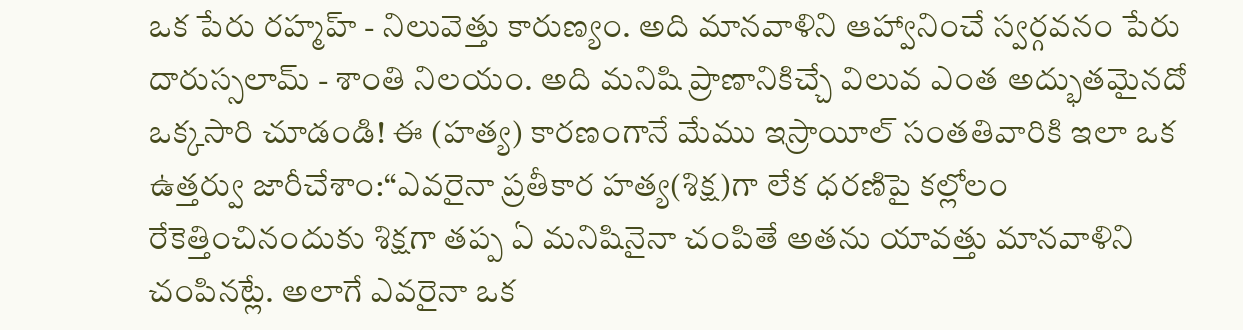ఒక పేరు రహ్మహ్ - నిలువెత్తు కారుణ్యం. అది మానవాళిని ఆహ్వానించే స్వర్గవనం పేరు దారుస్సలామ్ - శాంతి నిలయం. అది మనిషి ప్రాణానికిచ్చే విలువ ఎంత అద్భుతమైనదో ఒక్కసారి చూడండి! ఈ (హత్య) కారణంగానే మేము ఇస్రాయీల్‌ సంతతివారికి ఇలా ఒక ఉత్తర్వు జారీచేశాం:“ఎవరైనా ప్రతీకార హత్య(శిక్ష)గా లేక ధరణిపై కల్లోలం రేకెత్తించినందుకు శిక్షగా తప్ప ఏ మనిషినైనా చంపితే అతను యావత్తు మానవాళిని చంపినట్లే. అలాగే ఎవరైనా ఒక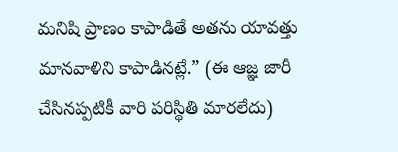మనిషి ప్రాణం కాపాడితే అతను యావత్తు మానవాళిని కాపాడినట్లే.” (ఈ ఆజ్ఞ జారీ చేసినప్పటికీ వారి పరిస్థితి మారలేదు)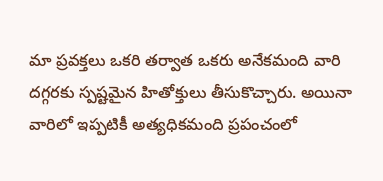మా ప్రవక్తలు ఒకరి తర్వాత ఒకరు అనేకమంది వారి దగ్గరకు స్పష్టమైన హితోక్తులు తీసుకొచ్చారు. అయినా వారిలో ఇప్పటికీ అత్యధికమంది ప్రపంచంలో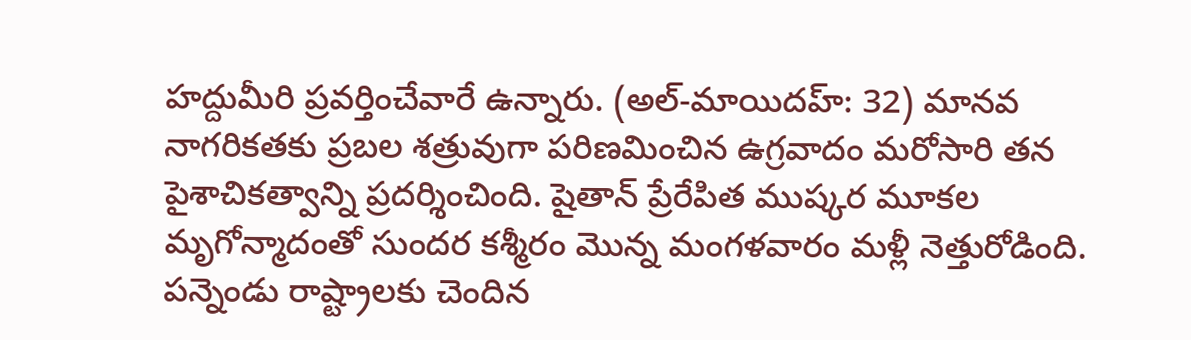హద్దుమీరి ప్రవర్తించేవారే ఉన్నారు. (అల్-మాయిదహ్: 32) మానవ నాగరికతకు ప్రబల శత్రువుగా పరిణమించిన ఉగ్రవాదం మరోసారి తన పైశాచికత్వాన్ని ప్రదర్శించింది. షైతాన్ ప్రేరేపిత ముష్కర మూకల మృగోన్మాదంతో సుందర కశ్మీరం మొన్న మంగళవారం మళ్లీ నెత్తురోడింది. పన్నెండు రాష్ట్రాలకు చెందిన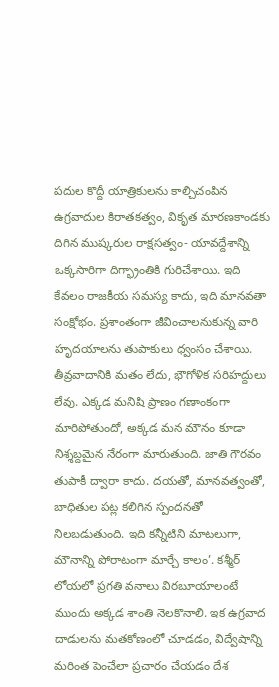పదుల కొద్దీ యాత్రికులను కాల్చిచంపిన ఉగ్రవాదుల కిరాతకత్వం, వికృత మారణకాండకు దిగిన ముష్కరుల రాక్షసత్వం- యావద్దేశాన్ని ఒక్కసారిగా దిగ్భ్రాంతికి గురిచేశాయి. ఇది కేవలం రాజకీయ సమస్య కాదు, ఇది మానవతా సంక్షోభం. ప్రశాంతంగా జీవించాలనుకున్న వారి హృదయాలను తుపాకులు ధ్వంసం చేశాయి. తీవ్రవాదానికి మతం లేదు, భౌగోళిక సరిహద్దులు లేవు. ఎక్కడ మనిషి ప్రాణం గణాంకంగా మారిపోతుందో, అక్కడ మన మౌనం కూడా నిశ్శబ్దమైన నేరంగా మారుతుంది. జాతి గౌరవం తుపాకీ ద్వారా కాదు. దయతో, మానవత్వంతో, బాధితుల పట్ల కలిగిన స్పందనతో నిలబడుతుంది. ఇది కన్నీటిని మాటలుగా, మౌనాన్ని పోరాటంగా మార్చే కాలం’. కశ్మీర్ లోయలో ప్రగతి వనాలు విరబూయాలంటే ముందు అక్కడ శాంతి నెలకొనాలి. ఇక ఉగ్రవాద దాడులను మతకోణంలో చూడడం, విద్వేషాన్ని మరింత పెంచేలా ప్రచారం చేయడం దేశ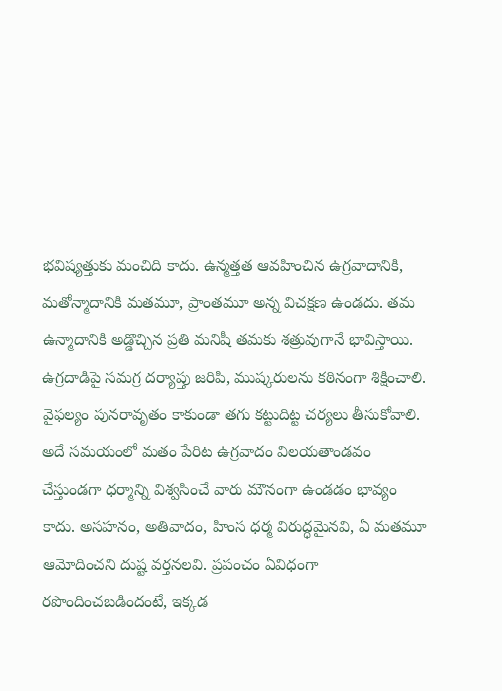భవిష్యత్తుకు మంచిది కాదు. ఉన్మత్తత ఆవహించిన ఉగ్రవాదానికి, మతోన్మాదానికి మతమూ, ప్రాంతమూ అన్న విచక్షణ ఉండదు. తమ ఉన్మాదానికి అడ్డొచ్చిన ప్రతి మనిషీ తమకు శత్రువుగానే భావిస్తాయి. ఉగ్రదాడిపై సమగ్ర దర్యాప్తు జరిపి, ముష్కరులను కఠినంగా శిక్షించాలి. వైఫల్యం పునరావృతం కాకుండా తగు కట్టుదిట్ట చర్యలు తీసుకోవాలి. అదే సమయంలో మతం పేరిట ఉగ్రవాదం విలయతాండవం చేస్తుండగా ధర్మాన్ని విశ్వసించే వారు మౌనంగా ఉండడం భావ్యం కాదు. అసహనం, అతివాదం, హింస ధర్మ విరుద్ధమైనవి, ఏ మతమూ ఆమోదించని దుష్ట వర్తనలవి. ప్రపంచం ఏవిధంగా రపొందించబడిందంటే, ఇక్కడ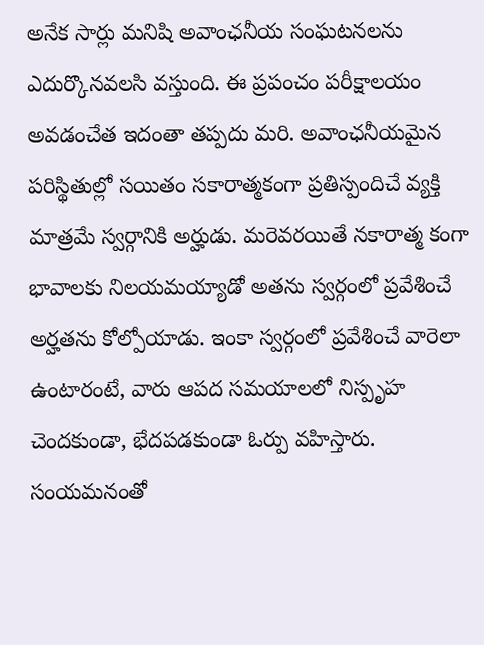అనేక సార్లు మనిషి అవాంఛనీయ సంఘటనలను ఎదుర్కొనవలసి వస్తుంది. ఈ ప్రపంచం పరీక్షాలయం అవడంచేత ఇదంతా తప్పదు మరి. అవాంఛనీయమైన పరిస్థితుల్లో సయితం సకారాత్మకంగా ప్రతిస్పందిచే వ్యక్తి మాత్రమే స్వర్గానికి అర్హుడు. మరెవరయితే నకారాత్మ కంగా భావాలకు నిలయమయ్యాడో అతను స్వర్గంలో ప్రవేశించే అర్హతను కోల్పోయాడు. ఇంకా స్వర్గంలో ప్రవేశించే వారెలా ఉంటారంటే, వారు ఆపద సమయాలలో నిస్పృహ చెందకుండా, భేదపడకుండా ఓర్పు వహిస్తారు. సంయమనంతో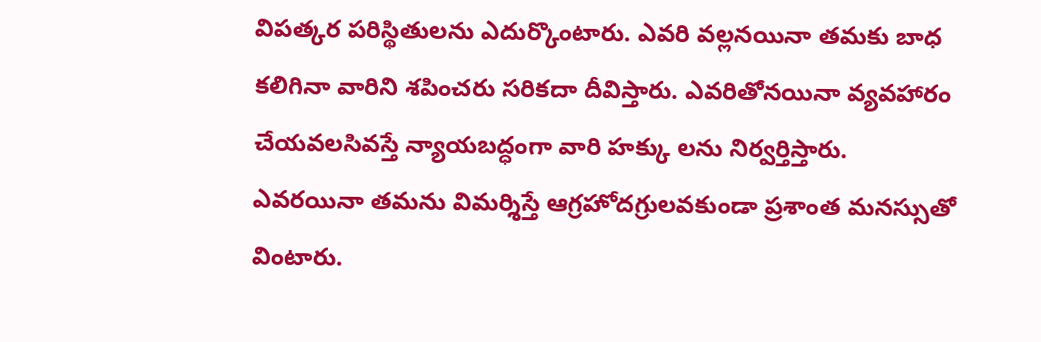విపత్కర పరిస్థితులను ఎదుర్కొంటారు. ఎవరి వల్లనయినా తమకు బాధ కలిగినా వారిని శపించరు సరికదా దీవిస్తారు. ఎవరితోనయినా వ్యవహారం చేయవలసివస్తే న్యాయబద్ధంగా వారి హక్కు లను నిర్వర్తిస్తారు. ఎవరయినా తమను విమర్శిస్తే ఆగ్రహోదగ్రులవకుండా ప్రశాంత మనస్సుతో వింటారు.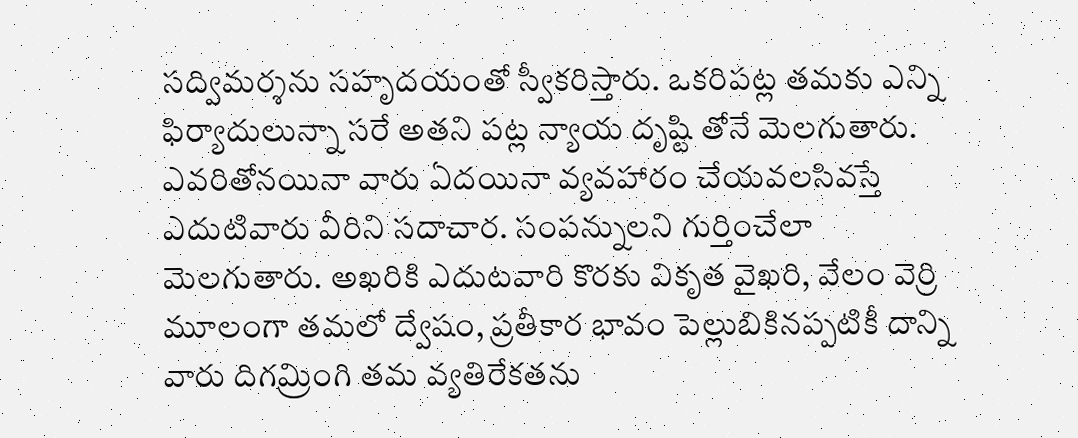సద్విమర్శను సహృదయంతో స్వీకరిస్తారు. ఒకరిపట్ల తమకు ఎన్ని ఫిర్యాదులున్నా సరే అతని పట్ల న్యాయ దృష్టి తోనే మెలగుతారు. ఎవరితోనయినా వారు ఏదయినా వ్యవహారం చేయవలసివస్తే ఎదుటివారు వీరిని సదాచార. సంపన్నులని గుర్తించేలా మెలగుతారు. అఖరికి ఎదుటవారి కొరకు వికృత వైఖరి, వేలం వెర్రి మూలంగా తమలో ద్వేషం, ప్రతీకార భావం పెల్లుబికినప్పటికీ దాన్ని వారు దిగమ్రింగి తమ వ్యతిరేకతను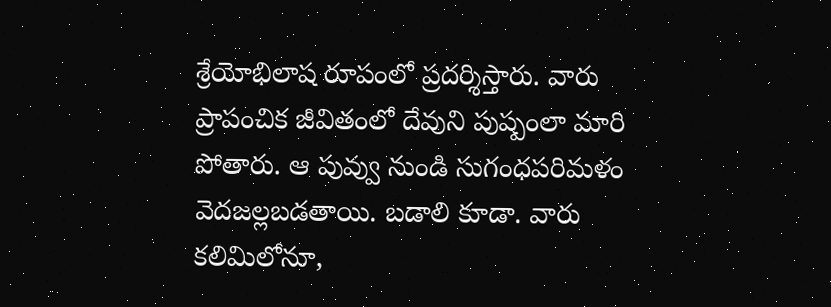శ్రేయోభిలాష రూపంలో ప్రదర్శిస్తారు. వారు ప్రాపంచిక జీవితంలో దేవుని పుష్పంలా మారి పోతారు. ఆ పువ్వు నుండి సుగంధపరిమళం వెదజల్లబడతాయి. బడాలి కూడా. వారు కలిమిలోనూ,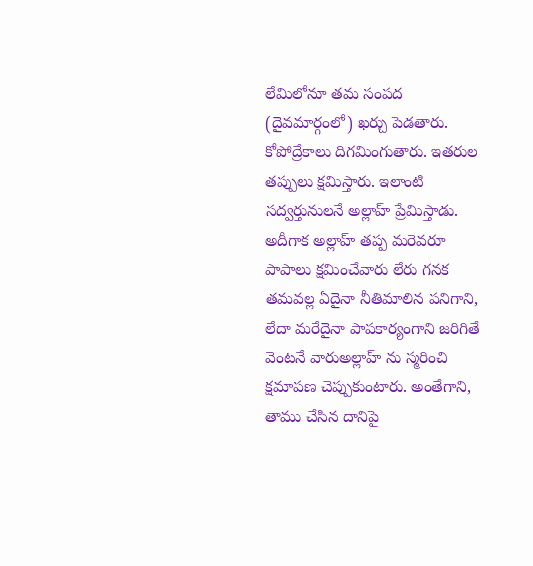లేమిలోనూ తమ సంపద (దైవమార్గంలో) ఖర్చు పెడతారు. కోపోద్రేకాలు దిగమింగుతారు. ఇతరుల తప్పులు క్షమిస్తారు. ఇలాంటి సద్వర్తునులనే అల్లాహ్ ప్రేమిస్తాడు. అదీగాక అల్లాహ్ తప్ప మరెవరూ పాపాలు క్షమించేవారు లేరు గనక తమవల్ల ఏదైనా నీతిమాలిన పనిగాని, లేదా మరేదైనా పాపకార్యంగాని జరిగితే వెంటనే వారుఅల్లాహ్ ను స్మరించి క్షమాపణ చెప్పుకుంటారు. అంతేగాని, తాము చేసిన దానిపై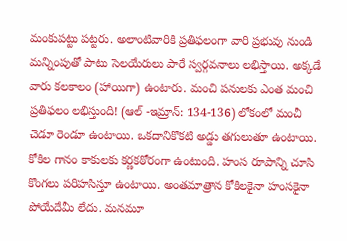మంకుపట్టు పట్టరు. అలాంటివారికి ప్రతిఫలంగా వారి ప్రభువు నుండి మన్నింపుతో పాటు సెలయేరులు పారే స్వర్గవనాలు లభిస్తాయి. అక్కడే వారు కలకాలం (హాయిగా) ఉంటారు. మంచి పనులకు ఎంత మంచి ప్రతిఫలం లభిస్తుంది! (ఆల్ -ఇమ్రాన్: 134-136) లోకంలో మంచీ చెడూ రెండూ ఉంటాయి. ఒకదానికొకటి అడ్డు తగులుతూ ఉంటాయి. కోకిల గానం కాకులకు కర్ణకఠోరంగా ఉంటుంది. హంస రూపాన్ని చూసి కొంగలు పరిహసిస్తూ ఉంటాయి. అంతమాత్రాన కోకిలకైనా హంసకైనా పోయేదేమీ లేదు. మనమూ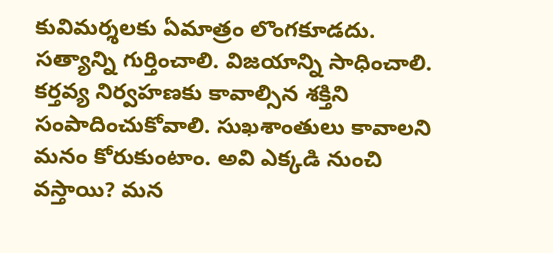కువిమర్శలకు ఏమాత్రం లొంగకూడదు. సత్యాన్ని గుర్తించాలి. విజయాన్ని సాధించాలి. కర్తవ్య నిర్వహణకు కావాల్సిన శక్తిని సంపాదించుకోవాలి. సుఖశాంతులు కావాలని మనం కోరుకుంటాం. అవి ఎక్కడి నుంచి వస్తాయి? మన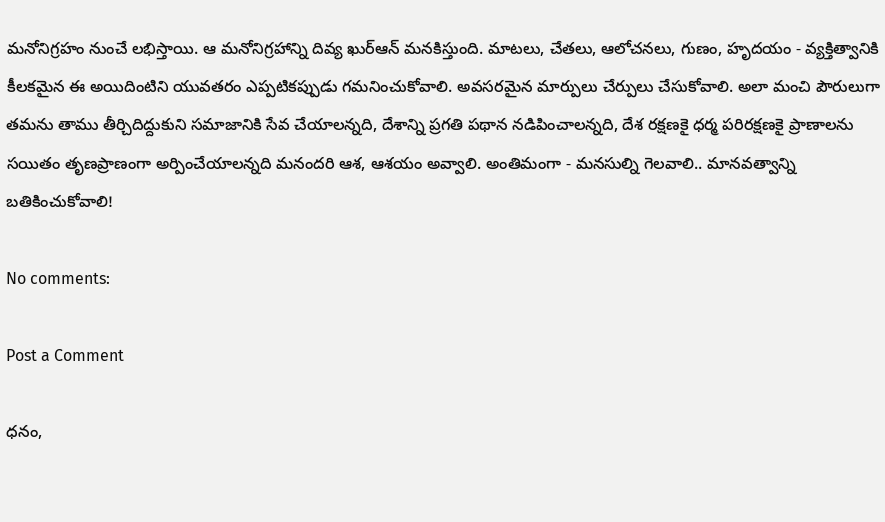మనోనిగ్రహం నుంచే లభిస్తాయి. ఆ మనోనిగ్రహాన్ని దివ్య ఖుర్ఆన్ మనకిస్తుంది. మాటలు, చేతలు, ఆలోచనలు, గుణం, హృదయం - వ్యక్తిత్వానికి కీలకమైన ఈ అయిదింటిని యువతరం ఎప్పటికప్పుడు గమనించుకోవాలి. అవసరమైన మార్పులు చేర్పులు చేసుకోవాలి. అలా మంచి పౌరులుగా తమను తాము తీర్చిదిద్దుకుని సమాజానికి సేవ చేయాలన్నది, దేశాన్ని ప్రగతి పథాన నడిపించాలన్నది, దేశ రక్షణకై ధర్మ పరిరక్షణకై ప్రాణాలను సయితం తృణప్రాణంగా అర్పించేయాలన్నది మనందరి ఆశ, ఆశయం అవ్వాలి. అంతిమంగా - మనసుల్ని గెలవాలి.. మానవత్వాన్ని బతికించుకోవాలి!

No comments:

Post a Comment

ధనం,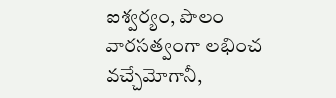ఐశ్వర్యం, పొలం వారసత్వంగా లభించ వచ్చేమోగానీ,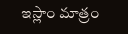ఇస్లాం మాత్రం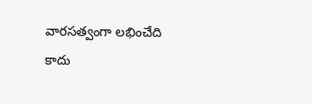వారసత్వంగా లభించేది కాదు